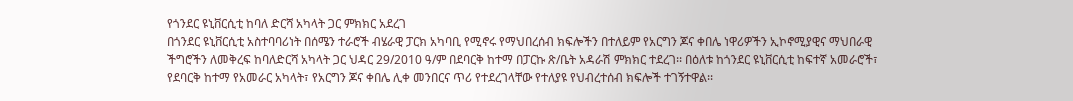የጎንደር ዩኒቨርሲቲ ከባለ ድርሻ አካላት ጋር ምክክር አደረገ
በጎንደር ዩኒቨርሲቲ አስተባባሪነት በሰሜን ተራሮች ብሄራዊ ፓርክ አካባቢ የሚኖሩ የማህበረሰብ ክፍሎችን በተለይም የአርግን ጆና ቀበሌ ነዋሪዎችን ኢኮኖሚያዊና ማህበራዊ ችግሮችን ለመቅረፍ ከባለድርሻ አካላት ጋር ህዳር 29/2010 ዓ/ም በደባርቅ ከተማ በፓርኩ ጽ/ቤት አዳራሽ ምክክር ተደረገ፡፡ በዕለቱ ከጎንደር ዩኒቨርሲቲ ከፍተኛ አመራሮች፣ የደባርቅ ከተማ የአመራር አካላት፣ የአርግን ጆና ቀበሌ ሊቀ መንበርና ጥሪ የተደረገላቸው የተለያዩ የህብረተሰብ ክፍሎች ተገኝተዋል፡፡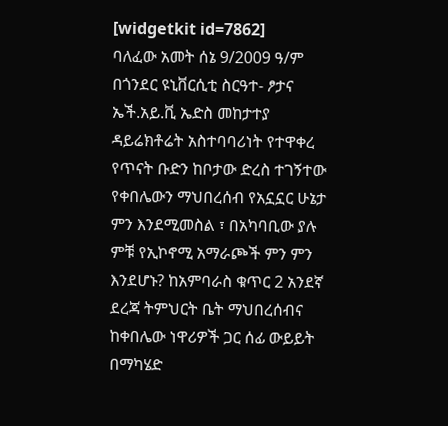[widgetkit id=7862]
ባለፈው አመት ሰኔ 9/2009 ዓ/ም በጎንደር ዩኒቨርሲቲ ስርዓተ- ፆታና ኤች.አይ.ቪ ኤድስ መከታተያ ዳይሬክቶሬት አስተባባሪነት የተዋቀረ የጥናት ቡድን ከቦታው ድረስ ተገኝተው የቀበሌውን ማህበረሰብ የአኗኗር ሁኔታ ምን እንደሚመስል ፣ በአካባቢው ያሉ ምቹ የኢኮኖሚ አማራጮች ምን ምን እንደሆኑ? ከአምባራስ ቁጥር 2 አንደኛ ደረጃ ትምህርት ቤት ማህበረሰብና ከቀበሌው ነዋሪዎች ጋር ሰፊ ውይይት በማካሄድ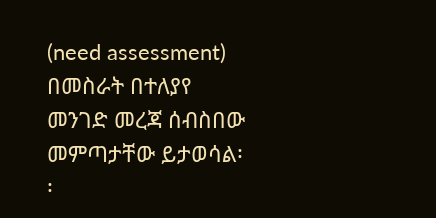(need assessment) በመስራት በተለያየ መንገድ መረጃ ሰብስበው መምጣታቸው ይታወሳል፡፡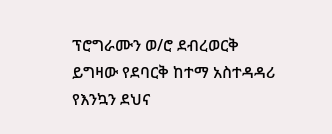ፕሮግራሙን ወ/ሮ ደብረወርቅ ይግዛው የደባርቅ ከተማ አስተዳዳሪ የእንኳን ደህና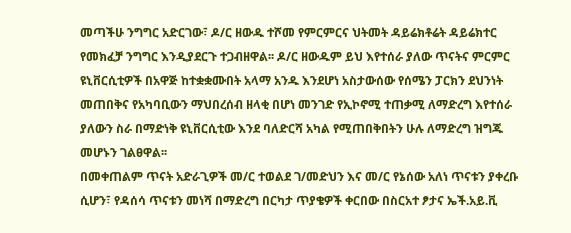መጣችሁ ንግግር አድርገው፣ ዶ/ር ዘውዱ ተሾመ የምርምርና ህትመት ዳይሬክቶሬት ዳይሬክተር የመክፈቻ ንግግር እንዲያደርጉ ተጋብዘዋል፡፡ ዶ/ር ዘውዱም ይህ እየተሰራ ያለው ጥናትና ምርምር ዩኒቨርሲቲዎች በአዋጅ ከተቋቋሙበት አላማ አንዱ እንደሆነ አስታውሰው የሰሜን ፓርክን ደህንነት መጠበቅና የአካባቢውን ማህበረሰብ ዘላቂ በሆነ መንገድ የኢኮኖሚ ተጠቃሚ ለማድረግ እየተሰራ ያለውን ስራ በማድነቅ ዩኒቨርሲቲው እንደ ባለድርሻ አካል የሚጠበቅበትን ሁሉ ለማድረግ ዝግጁ መሆኑን ገልፀዋል፡፡
በመቀጠልም ጥናት አድራጊዎች መ/ር ተወልደ ገ/መድህን እና መ/ር የኔሰው አለነ ጥናቱን ያቀረቡ ሲሆን፣ የዳሰሳ ጥናቱን መነሻ በማድረግ በርካታ ጥያቄዎች ቀርበው በስርአተ ፆታና ኤች.አይ.ቪ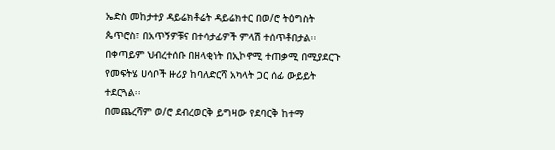ኤድስ መከታተያ ዳይሬክቶሬት ዳይሬክተር በወ/ሮ ትዕግስት ጴጥሮስ፣ በአጥኝዎቹና በተሳታፊዎች ምላሽ ተሰጥቶበታል፡፡በቀጣይም ህብረተሰቡ በዘላቂነት በኢኮኖሚ ተጠቃሚ በሚያደርጉ የመፍትሄ ሀሳቦች ዙሪያ ከባለድርሻ አካላት ጋር ሰፊ ውይይት ተደርጓል፡፡
በመጨረሻም ወ/ሮ ደብረወርቅ ይግዛው የደባርቅ ከተማ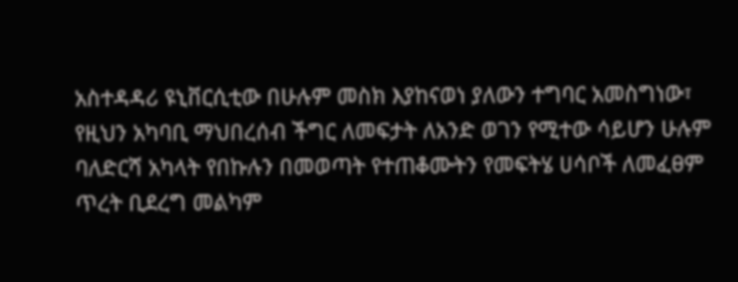አስተዳዳሪ ዩኒቨርሲቲው በሁሉም መስክ እያከናወነ ያለውን ተግባር አመስግነው፣ የዚህን አካባቢ ማህበረሰብ ችግር ለመፍታት ለአንድ ወገን የሚተው ሳይሆን ሁሉም ባለድርሻ አካላት የበኩሉን በመወጣት የተጠቆሙትን የመፍትሄ ሀሳቦች ለመፈፀም ጥረት ቢደረግ መልካም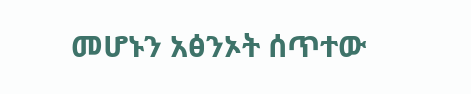መሆኑን አፅንኦት ሰጥተው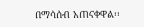በማሳሰብ አጠናቀዋል፡፡